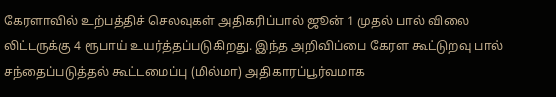கேரளாவில் உற்பத்திச் செலவுகள் அதிகரிப்பால் ஜூன் 1 முதல் பால் விலை லிட்டருக்கு 4 ரூபாய் உயர்த்தப்படுகிறது. இந்த அறிவிப்பை கேரள கூட்டுறவு பால் சந்தைப்படுத்தல் கூட்டமைப்பு (மில்மா) அதிகாரப்பூர்வமாக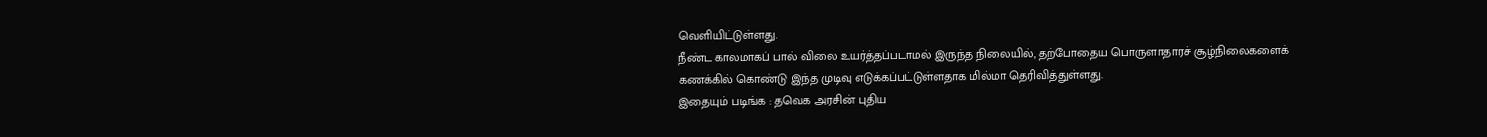வெளியிட்டுள்ளது.
நீண்ட காலமாகப் பால் விலை உயர்த்தப்படாமல் இருந்த நிலையில், தற்போதைய பொருளாதாரச் சூழ்நிலைகளைக் கணக்கில் கொண்டு இந்த முடிவு எடுக்கப்பட்டுள்ளதாக மில்மா தெரிவித்துள்ளது.
இதையும் படிங்க : தவெக அரசின் புதிய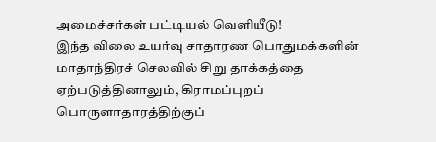அமைச்சர்கள் பட்டியல் வெளியீடு!
இந்த விலை உயர்வு சாதாரண பொதுமக்களின் மாதாந்திரச் செலவில் சிறு தாக்கத்தை ஏற்படுத்தினாலும், கிராமப்புறப் பொருளாதாரத்திற்குப்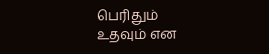பெரிதும் உதவும் என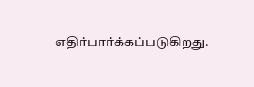எதிர்பார்க்கப்படுகிறது.